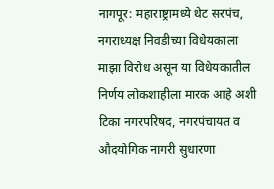नागपूर: महाराष्ट्रामध्ये थेट सरपंच, नगराध्यक्ष निवडीच्या विधेयकाला माझा विरोध असून या विधेयकातील निर्णय लोकशाहीला मारक आहे अशी टिका नगरपरिषद, नगरपंचायत व औदयोगिक नागरी सुधारणा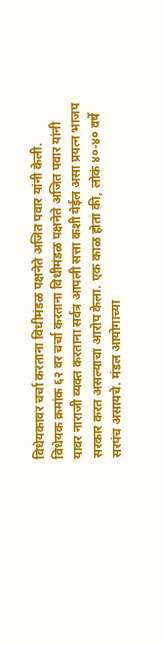विधेयकावर चर्चा करताना विधीमंडळ पक्षनेते अजित पवार यांनी केली.
विधेयक क्रमांक ६२ वर चर्चा करताना विधीमंडळ पक्षनेते अजित पवार यांनी यावर नाराजी व्यक्त करताना सर्वत्र आपली सत्ता कशी येईल असा प्रयत्न भाजप सरकार करत असल्याचा आरोप केला. एक काळ होता की, लोकं ४०-४० वर्षे सरपंच असायचे. मंडल आयोगाच्या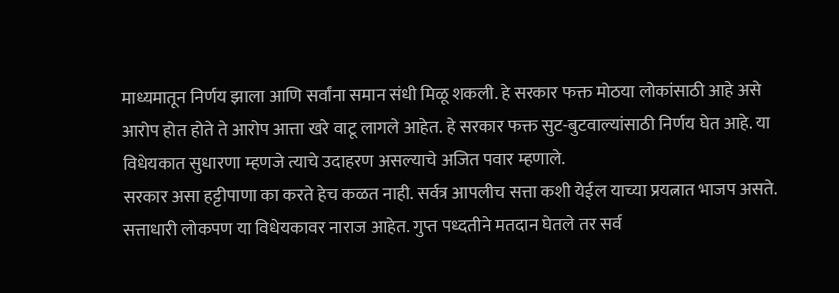माध्यमातून निर्णय झाला आणि सर्वांना समान संधी मिळू शकली. हे सरकार फक्त मोठया लोकांसाठी आहे असे आरोप होत होते ते आरोप आत्ता खरे वाटू लागले आहेत. हे सरकार फक्त सुट-बुटवाल्यांसाठी निर्णय घेत आहे. या विधेयकात सुधारणा म्हणजे त्याचे उदाहरण असल्याचे अजित पवार म्हणाले.
सरकार असा हट्टीपाणा का करते हेच कळत नाही. सर्वत्र आपलीच सत्ता कशी येईल याच्या प्रयत्नात भाजप असते. सत्ताधारी लोकपण या विधेयकावर नाराज आहेत. गुप्त पध्दतीने मतदान घेतले तर सर्व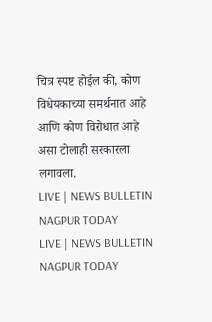चित्र स्पष्ट होईल की, कोण विधेयकाच्या समर्थनात आहे आणि कोण विरोधात आहे असा टोलाही सरकारला लगावला.
LIVE | NEWS BULLETIN NAGPUR TODAY
LIVE | NEWS BULLETIN NAGPUR TODAY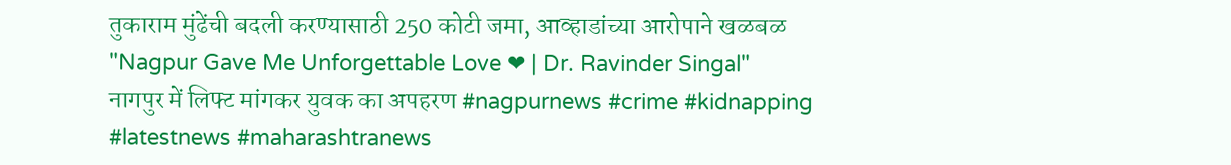तुकाराम मुंढेंची बदली करण्यासाठी 250 कोटी जमा, आव्हाडांच्या आरोपाने खळबळ
"Nagpur Gave Me Unforgettable Love ❤ | Dr. Ravinder Singal"
नागपुर में लिफ्ट मांगकर युवक का अपहरण #nagpurnews #crime #kidnapping #latestnews #maharashtranews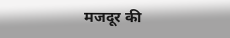मजदूर की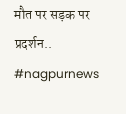मौत पर सड़क पर प्रदर्शन.. #nagpurnews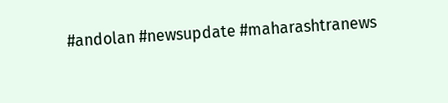#andolan #newsupdate #maharashtranews